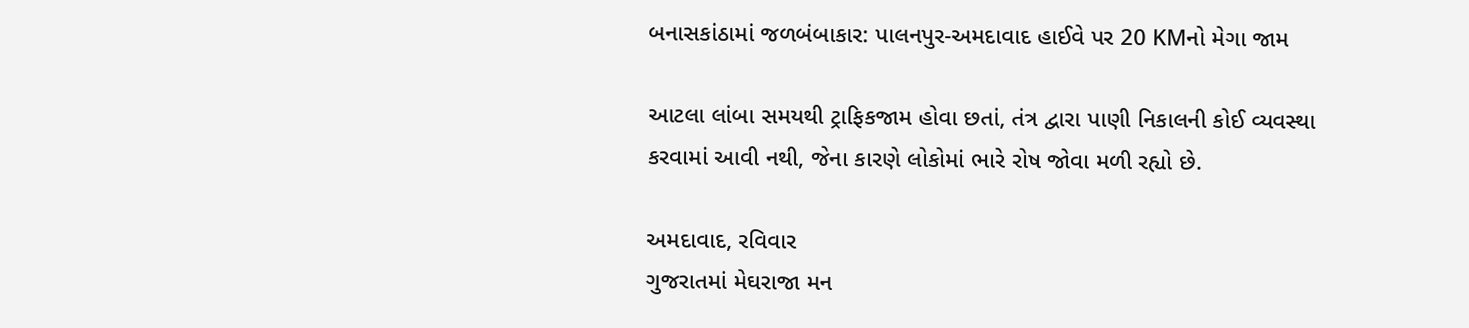બનાસકાંઠામાં જળબંબાકાર: પાલનપુર-અમદાવાદ હાઈવે પર 20 KMનો મેગા જામ

આટલા લાંબા સમયથી ટ્રાફિકજામ હોવા છતાં, તંત્ર દ્વારા પાણી નિકાલની કોઈ વ્યવસ્થા કરવામાં આવી નથી, જેના કારણે લોકોમાં ભારે રોષ જોવા મળી રહ્યો છે.

અમદાવાદ, રવિવાર
ગુજરાતમાં મેઘરાજા મન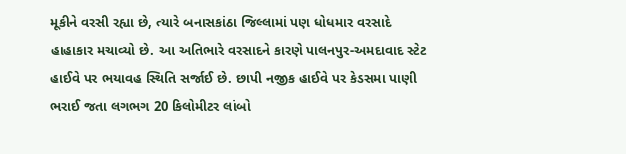મૂકીને વરસી રહ્યા છે, ત્યારે બનાસકાંઠા જિલ્લામાં પણ ધોધમાર વરસાદે હાહાકાર મચાવ્યો છે. આ અતિભારે વરસાદને કારણે પાલનપુર-અમદાવાદ સ્ટેટ હાઈવે પર ભયાવહ સ્થિતિ સર્જાઈ છે. છાપી નજીક હાઈવે પર કેડસમા પાણી ભરાઈ જતા લગભગ 20 કિલોમીટર લાંબો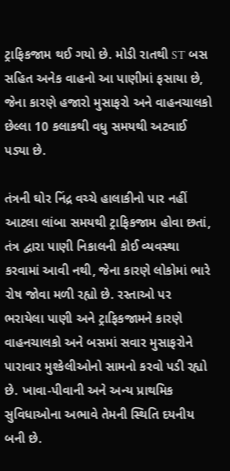ટ્રાફિકજામ થઈ ગયો છે. મોડી રાતથી ST બસ સહિત અનેક વાહનો આ પાણીમાં ફસાયા છે, જેના કારણે હજારો મુસાફરો અને વાહનચાલકો છેલ્લા 10 કલાકથી વધુ સમયથી અટવાઈ પડ્યા છે.

તંત્રની ઘોર નિંદ્ર વચ્ચે હાલાકીનો પાર નહીં
આટલા લાંબા સમયથી ટ્રાફિકજામ હોવા છતાં, તંત્ર દ્વારા પાણી નિકાલની કોઈ વ્યવસ્થા કરવામાં આવી નથી, જેના કારણે લોકોમાં ભારે રોષ જોવા મળી રહ્યો છે. રસ્તાઓ પર ભરાયેલા પાણી અને ટ્રાફિકજામને કારણે વાહનચાલકો અને બસમાં સવાર મુસાફરોને પારાવાર મુશ્કેલીઓનો સામનો કરવો પડી રહ્યો છે. ખાવા-પીવાની અને અન્ય પ્રાથમિક સુવિધાઓના અભાવે તેમની સ્થિતિ દયનીય બની છે.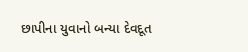છાપીના યુવાનો બન્યા દેવદૂત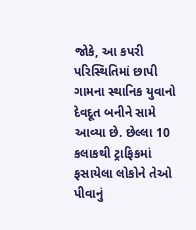જોકે, આ કપરી પરિસ્થિતિમાં છાપી ગામના સ્થાનિક યુવાનો દેવદૂત બનીને સામે આવ્યા છે. છેલ્લા 10 કલાકથી ટ્રાફિકમાં ફસાયેલા લોકોને તેઓ પીવાનું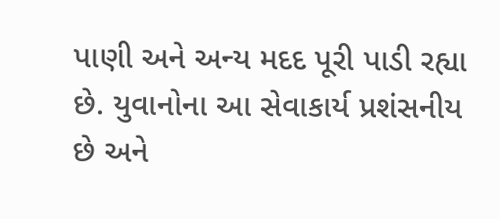પાણી અને અન્ય મદદ પૂરી પાડી રહ્યા છે. યુવાનોના આ સેવાકાર્ય પ્રશંસનીય છે અને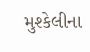મુશ્કેલીના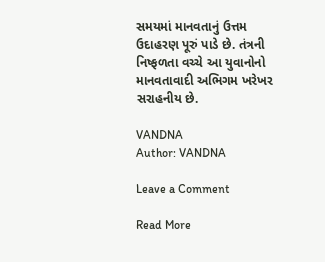સમયમાં માનવતાનું ઉત્તમ ઉદાહરણ પૂરું પાડે છે. તંત્રની નિષ્ફળતા વચ્ચે આ યુવાનોનો માનવતાવાદી અભિગમ ખરેખર સરાહનીય છે.

VANDNA
Author: VANDNA

Leave a Comment

Read More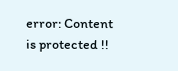error: Content is protected !!